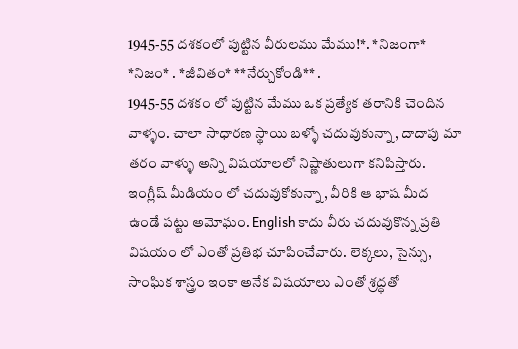1945-55 దశకంలో పుట్టిన వీరులము మేము!*. *నిజంగా* *నిజం* . *జీవితం* **నేర్చుకోండి** .
1945-55 దశకం లో పుట్టిన మేము ఒక ప్రత్యేక తరానికి చెందిన వాళ్ళం. చాలా సాధారణ స్థాయి బళ్ళో చదువుకున్నా, దాదాపు మా తరం వాళ్ళు అన్ని విషయాలలో నిష్ణాతులుగా కనిపిస్తారు.
ఇంగ్లీష్ మీడియం లో చదువుకోకున్నా, వీరికి ఆ భాష మీద ఉండే పట్టు అమోఘం. English కాదు వీరు చదువుకొన్న ప్రతి విషయం లో ఎంతో ప్రతిభ చూపించేవారు. లెక్కలు, సైన్సు, సాంఘిక శాస్త్రం ఇంకా అనేక విషయాలు ఎంతో శ్రద్ధతో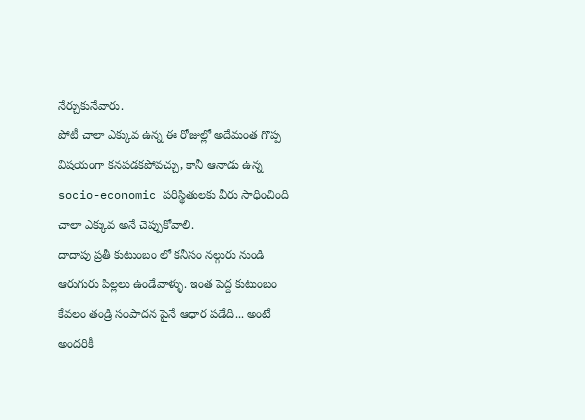నేర్చుకునేవారు.
పోటీ చాలా ఎక్కువ ఉన్న ఈ రోజుల్లో అదేమంత గొప్ప విషయంగా కనపడకపోవచ్చు, కానీ ఆనాడు ఉన్న socio-economic పరిస్థితులకు వీరు సాధించింది చాలా ఎక్కువ అనే చెప్పుకోవాలి.
దాదాపు ప్రతీ కుటుంబం లో కనీసం నల్గురు నుండి ఆరుగురు పిల్లలు ఉండేవాళ్ళు. ఇంత పెద్ద కుటుంబం కేవలం తండ్రి సంపాదన పైనే ఆధార పడేది... అంటే అందరికీ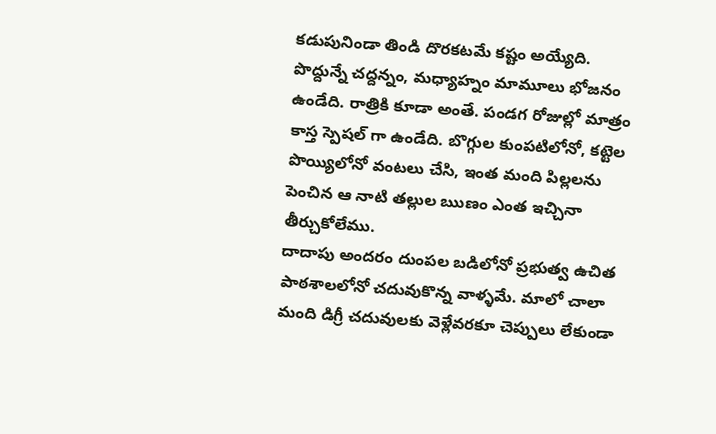కడుపునిండా తిండి దొరకటమే కష్టం అయ్యేది.
పొద్దున్నే చద్దన్నం, మధ్యాహ్నం మామూలు భోజనం ఉండేది. రాత్రికి కూడా అంతే. పండగ రోజుల్లో మాత్రం కాస్త స్పెషల్ గా ఉండేది. బొగ్గుల కుంపటిలోనో, కట్టెల పొయ్యిలోనో వంటలు చేసి, ఇంత మంది పిల్లలను పెంచిన ఆ నాటి తల్లుల ఋణం ఎంత ఇచ్చినా తీర్చుకోలేము.
దాదాపు అందరం దుంపల బడిలోనో ప్రభుత్వ ఉచిత పాఠశాలలోనో చదువుకొన్న వాళ్ళమే. మాలో చాలా మంది డిగ్రీ చదువులకు వెళ్లేవరకూ చెప్పులు లేకుండా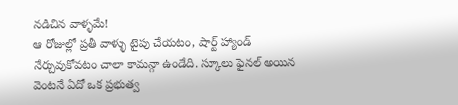నడిచిన వాళ్ళమే!
ఆ రోజుల్లో ప్రతీ వాళ్ళు టైపు చేయటం, షార్ట్ హ్యాండ్ నేర్చువుకోవటం చాలా కామన్గా ఉండేది. స్కూలు ఫైనల్ అయిన వెంటనే ఏదో ఒక ప్రభుత్వ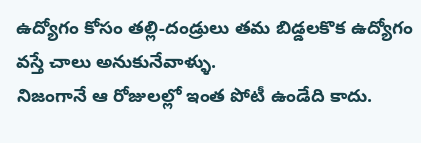ఉద్యోగం కోసం తల్లి-దండ్రులు తమ బిడ్డలకొక ఉద్యోగం వస్తే చాలు అనుకునేవాళ్ళు.
నిజంగానే ఆ రోజులల్లో ఇంత పోటీ ఉండేది కాదు.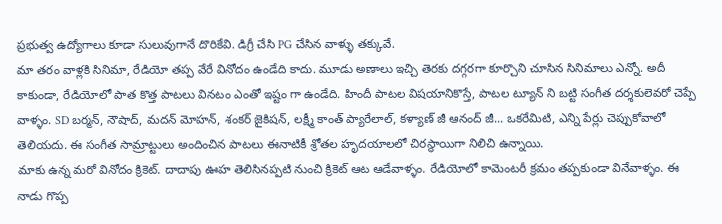ప్రభుత్వ ఉద్యోగాలు కూడా సులువుగానే దొరికేవి. డిగ్రీ చేసి PG చేసిన వాళ్ళు తక్కువే.
మా తరం వాళ్లకి సినిమా, రేడియో తప్ప వేరే వినోదం ఉండేది కాదు. మూడు అణాలు ఇచ్చి తెరకు దగ్గరగా కూర్చొని చూసిన సినిమాలు ఎన్నో. అదీ కాకుండా, రేడియోలో పాత కొత్త పాటలు వినటం ఎంతో ఇష్టం గా ఉండేది. హిందీ పాటల విషయానికొస్తే, పాటల ట్యూన్ ని బట్టి సంగీత దర్శకులెవరో చెప్పే వాళ్ళం. SD బర్మన్, నౌషాద్, మదన్ మోహన్, శంకర్ జైకిషన్, లక్ష్మీ కాంత్ ప్యారేలాల్, కళ్యాణ్ జీ ఆనంద్ జీ... ఒకరేమిటి, ఎన్ని పేర్లు చెప్పుకోవాలో తెలియదు. ఈ సంగీత సామ్రాట్టులు అందించిన పాటలు ఈనాటికీ శ్రోతల హృదయాలలో చిరస్థాయిగా నిలిచి ఉన్నాయి.
మాకు ఉన్న మరో వినోదం క్రికెట్. దాదాపు ఊహ తెలిసినప్పటి నుంచి క్రికెట్ ఆట ఆడేవాళ్ళం. రేడియోలో కామెంటరీ క్రమం తప్పకుండా వినేవాళ్ళం. ఈ నాడు గొప్ప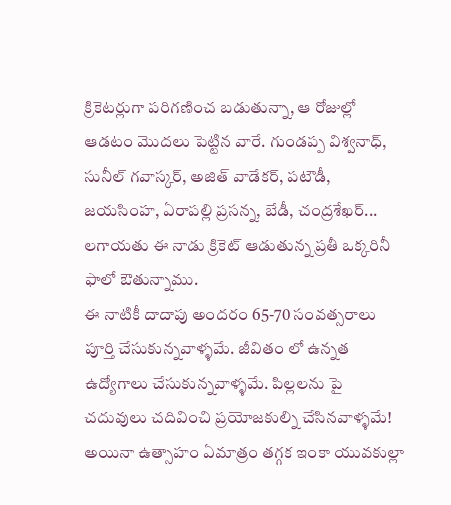క్రికెటర్లుగా పరిగణించ బడుతున్నా, ఆ రోజుల్లో ఆడటం మొదలు పెట్టిన వారే. గుండప్ప విశ్వనాధ్, సునీల్ గవాస్కర్, అజిత్ వాడేకర్, పటౌడీ, జయసింహ, ఏరాపల్లి ప్రసన్న, బేడీ, చంద్రశేఖర్... లగాయతు ఈ నాడు క్రికెట్ ఆడుతున్న ప్రతీ ఒక్కరినీ ఫాలో ఔతున్నాము.
ఈ నాటికీ దాదాపు అందరం 65-70 సంవత్సరాలు పూర్తి చేసుకున్నవాళ్ళమే. జీవితం లో ఉన్నత ఉద్యోగాలు చేసుకున్నవాళ్ళమే. పిల్లలను పై చదువులు చదివించి ప్రయోజకుల్ని చేసినవాళ్ళమే!
అయినా ఉత్సాహం ఏమాత్రం తగ్గక ఇంకా యువకుల్లా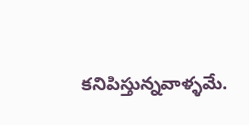కనిపిస్తున్నవాళ్ళమే.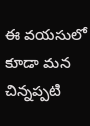ఈ వయసులో కూడా మన చిన్నప్పటి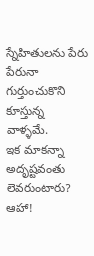స్నేహితులను పేరు పేరునా గుర్తుంచుకొని కూస్తున్న వాళ్ళమే.
ఇక మాకన్నా అదృష్టవంతు లెవరుంటారు?
ఆహా!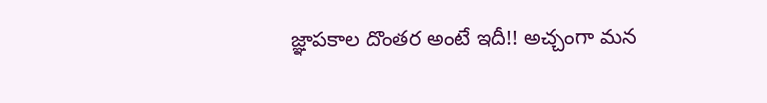జ్ఞాపకాల దొంతర అంటే ఇదీ!! అచ్చంగా మన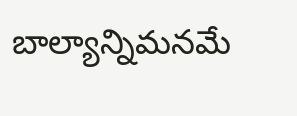బాల్యాన్నిమనమే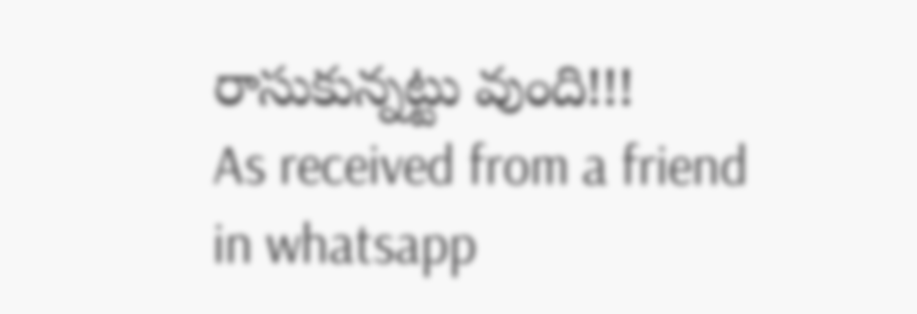రాసుకున్నట్టు వుంది!!!
As received from a friend in whatsapp